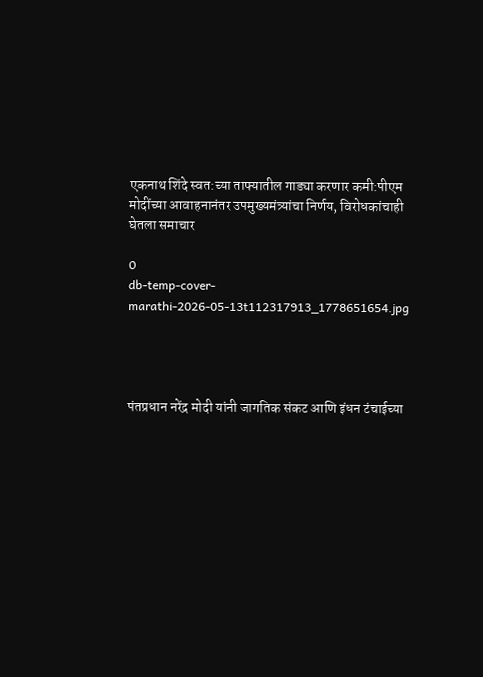एकनाथ शिंदे स्वत:च्या ताफ्यातील गाड्या करणार कमी:पीएम मोदींच्या आवाहनानंतर उपमुख्यमंत्र्यांचा निर्णय, विरोधकांचाही घेतला समाचार

0
db-temp-cover-marathi-2026-05-13t112317913_1778651654.jpg




पंतप्रधान नरेंद्र मोदी यांनी जागतिक संकट आणि इंधन टंचाईच्या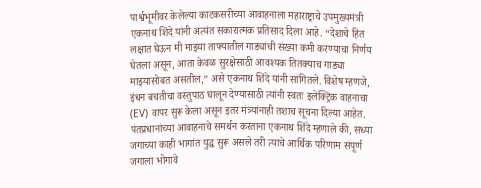पार्श्वभूमीवर केलेल्या काटकसरीच्या आवाहनाला महाराष्ट्राचे उपमुख्यमंत्री एकनाथ शिंदे यांनी अत्यंत सकारात्मक प्रतिसाद दिला आहे. “देशाचे हित लक्षात घेऊन मी माझ्या ताफ्यातील गाड्यांची संख्या कमी करण्याचा निर्णय घेतला असून, आता केवळ सुरक्षेसाठी आवश्यक तितक्याच गाड्या माझ्यासोबत असतील,” असे एकनाथ शिंदे यांनी सांगितले. विशेष म्हणजे, इंधन बचतीचा वस्तुपाठ घालून देण्यासाठी त्यांनी स्वतः इलेक्ट्रिक वाहनाचा (EV) वापर सुरू केला असून इतर मंत्र्यांनाही तशाच सूचना दिल्या आहेत. पंतप्रधानांच्या आवाहनाचे समर्थन करताना एकनाथ शिंदे म्हणाले की, सध्या जगाच्या काही भागांत युद्ध सुरू असले तरी त्याचे आर्थिक परिणाम संपूर्ण जगाला भोगावे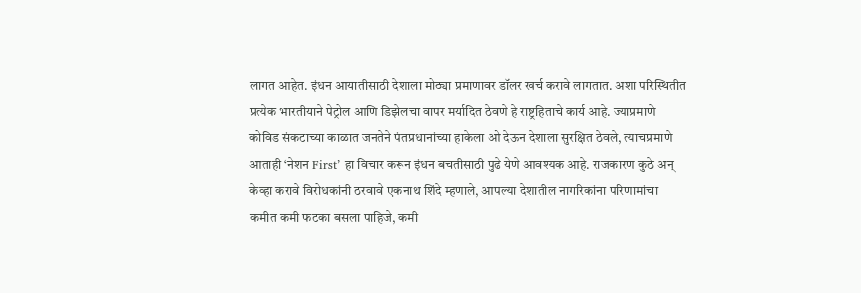लागत आहेत. इंधन आयातीसाठी देशाला मोठ्या प्रमाणावर डॉलर खर्च करावे लागतात. अशा परिस्थितीत प्रत्येक भारतीयाने पेट्रोल आणि डिझेलचा वापर मर्यादित ठेवणे हे राष्ट्रहिताचे कार्य आहे. ज्याप्रमाणे कोविड संकटाच्या काळात जनतेने पंतप्रधानांच्या हाकेला ओ देऊन देशाला सुरक्षित ठेवले, त्याचप्रमाणे आताही ‘नेशन First’ हा विचार करून इंधन बचतीसाठी पुढे येणे आवश्यक आहे. राजकारण कुठे अन् केव्हा करावे विरोधकांनी ठरवावे एकनाथ शिंदे म्हणाले, आपल्या देशातील नागरिकांना परिणामांचा कमीत कमी फटका बसला पाहिजे, कमी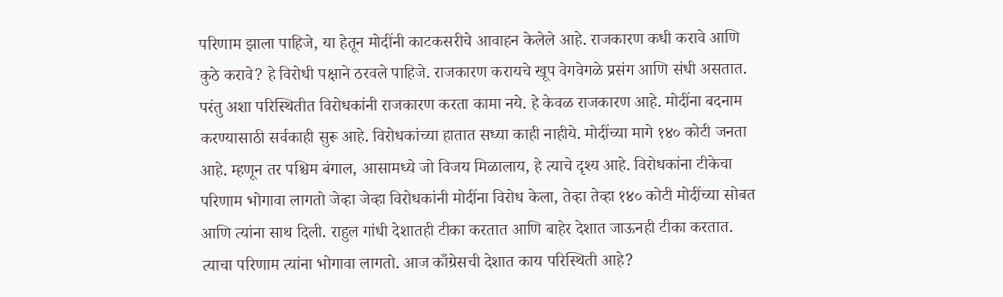परिणाम झाला पाहिजे, या हेतून मोदींनी काटकसरीचे आवाहन केलेले आहे. राजकारण कधी करावे आणि कुठे करावे? हे विरोधी पक्षाने ठरवले पाहिजे. राजकारण करायचे खूप वेगवेगळे प्रसंग आणि संधी असतात. परंतु अशा परिस्थितीत विरोधकांनी राजकारण करता कामा नये. हे केवळ राजकारण आहे. मोदींना बदनाम करण्यासाठी सर्वकाही सुरू आहे. विरोधकांच्या हातात सध्या काही नाहीये. मोदींच्या मागे १४० कोटी जनता आहे. म्हणून तर पश्चिम बंगाल, आसामध्ये जो विजय मिळालाय, हे त्याचे दृश्य आहे. विरोधकांना टीकेचा परिणाम भोगावा लागतो जेव्हा जेव्हा विरोधकांनी मोदींना विरोध केला, तेव्हा तेव्हा १४० कोटी मोदींच्या सोबत आणि त्यांना साथ दिली. राहुल गांधी देशातही टीका करतात आणि बाहेर देशात जाऊनही टीका करतात. त्याचा परिणाम त्यांना भोगावा लागतो. आज काँग्रेसची देशात काय परिस्थिती आहे?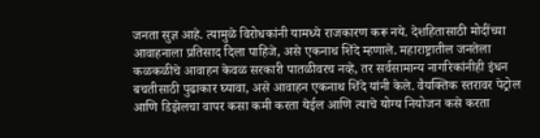जनता सुज्ञ आहे. त्यामुळे विरोधकांनी यामध्ये राजकारण करू नये. देशहितासाठी मोदींच्या आवाहनाला प्रतिसाद दिला पाहिजे, असे एकनाथ शिंदे म्हणाले. महाराष्ट्रातील जनतेला कळकळीचे आवाहन केवळ सरकारी पातळीवरच नव्हे, तर सर्वसामान्य नागरिकांनीही इंधन बचतीसाठी पुढाकार घ्यावा, असे आवाहन एकनाथ शिंदे यांनी केले. वैयक्तिक स्तरावर पेट्रोल आणि डिझेलचा वापर कसा कमी करता येईल आणि त्याचे योग्य नियोजन कसे करता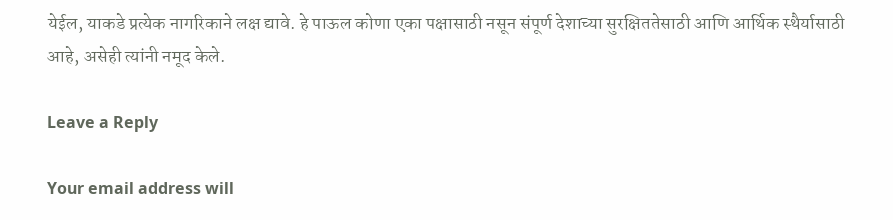येईल, याकडे प्रत्येक नागरिकाने लक्ष द्यावे. हे पाऊल कोणा एका पक्षासाठी नसून संपूर्ण देशाच्या सुरक्षिततेसाठी आणि आर्थिक स्थैर्यासाठी आहे, असेही त्यांनी नमूद केले.

Leave a Reply

Your email address will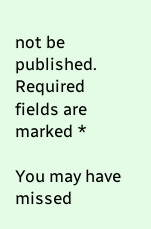not be published. Required fields are marked *

You may have missed